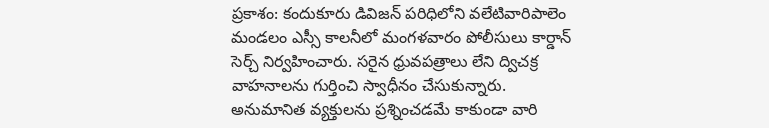ప్రకాశం: కందుకూరు డివిజన్ పరిధిలోని వలేటివారిపాలెం మండలం ఎస్సీ కాలనీలో మంగళవారం పోలీసులు కార్డాన్ సెర్చ్ నిర్వహించారు. సరైన ధ్రువపత్రాలు లేని ద్విచక్ర వాహనాలను గుర్తించి స్వాధీనం చేసుకున్నారు. అనుమానిత వ్యక్తులను ప్రశ్నించడమే కాకుండా వారి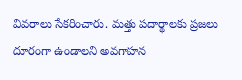వివరాలు సేకరించారు. మత్తు పదార్థాలకు ప్రజలు దూరంగా ఉండాలని అవగాహన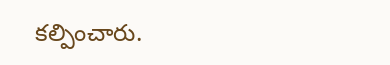కల్పించారు.